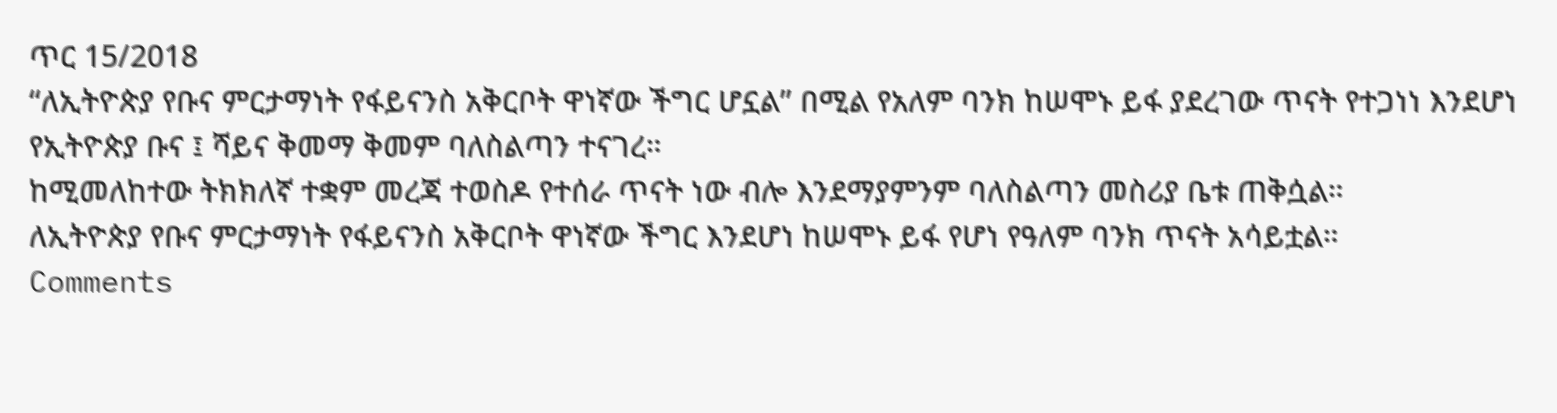ጥር 15/2018
“ለኢትዮጵያ የቡና ምርታማነት የፋይናንስ አቅርቦት ዋነኛው ችግር ሆኗል” በሚል የአለም ባንክ ከሠሞኑ ይፋ ያደረገው ጥናት የተጋነነ እንደሆነ የኢትዮጵያ ቡና ፤ ሻይና ቅመማ ቅመም ባለስልጣን ተናገረ።
ከሚመለከተው ትክክለኛ ተቋም መረጃ ተወስዶ የተሰራ ጥናት ነው ብሎ እንደማያምንም ባለስልጣን መስሪያ ቤቱ ጠቅሷል።
ለኢትዮጵያ የቡና ምርታማነት የፋይናንስ አቅርቦት ዋነኛው ችግር እንደሆነ ከሠሞኑ ይፋ የሆነ የዓለም ባንክ ጥናት አሳይቷል።
Comments